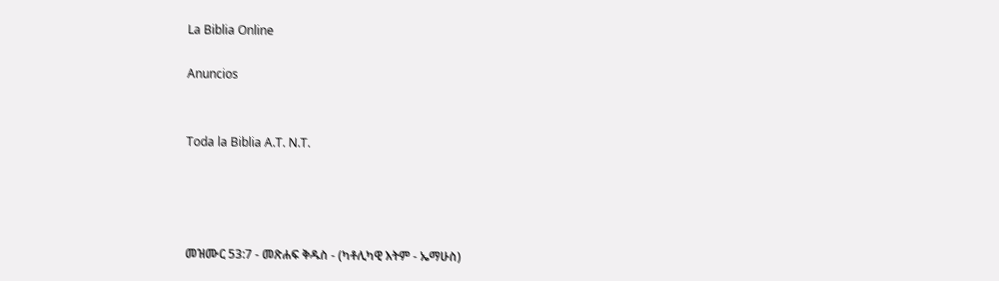La Biblia Online

Anuncios


Toda la Biblia A.T. N.T.




መዝሙር 53:7 - መጽሐፍ ቅዱስ - (ካቶሊካዊ እትም - ኤማሁስ)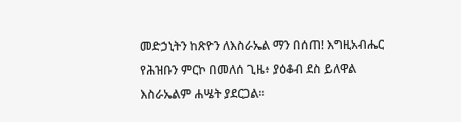መድኃኒትን ከጽዮን ለእስራኤል ማን በሰጠ! እግዚአብሔር የሕዝቡን ምርኮ በመለሰ ጊዜ፥ ያዕቆብ ደስ ይለዋል እስራኤልም ሐሤት ያደርጋል።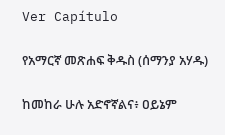Ver Capítulo

የአማርኛ መጽሐፍ ቅዱስ (ሰማንያ አሃዱ)

ከመከራ ሁሉ አድኖኛልና፥ ዐይኔም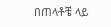በጠላቶቼ ላይ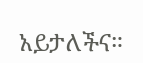አይታለችና።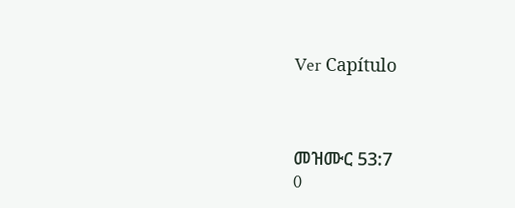Ver Capítulo



መዝሙር 53:7
0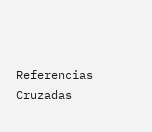Referencias Cruzadas